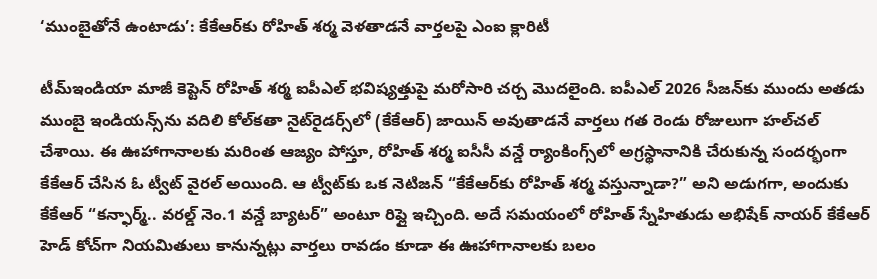‘ముంబైతోనే ఉంటాడు’: కేకేఆర్‌కు రోహిత్ శర్మ వెళతాడనే వార్తలపై ఎంఐ క్లారిటీ

టీమ్ఇండియా మాజీ కెప్టెన్ రోహిత్ శర్మ ఐపీఎల్ భవిష్యత్తుపై మరోసారి చర్చ మొదలైంది. ఐపీఎల్ 2026 సీజన్‌కు ముందు అత‌డు ముంబై ఇండియ‌న్స్‌ను వ‌దిలి కోల్‌క‌తా నైట్‌రైడ‌ర్స్‌లో (కేకేఆర్) జాయిన్ అవుతాడ‌నే వార్త‌లు గ‌త రెండు రోజులుగా హ‌ల్‌చ‌ల్ చేశాయి. ఈ ఊహాగానాలకు మరింత ఆజ్యం పోస్తూ, రోహిత్ శర్మ ఐసీసీ వన్డే ర్యాంకింగ్స్‌లో అగ్రస్థానానికి చేరుకున్న సందర్భంగా కేకేఆర్ చేసిన ఓ ట్వీట్ వైరల్ అయింది. ఆ ట్వీట్‌కు ఒక నెటిజన్ “కేకేఆర్‌కు రోహిత్ శర్మ వస్తున్నాడా?” అని అడుగగా, అందుకు కేకేఆర్ “కన్ఫార్మ్.. వరల్డ్ నెం.1 వన్డే బ్యాటర్” అంటూ రిప్లై ఇచ్చింది. అదే సమయంలో రోహిత్ స్నేహితుడు అభిషేక్ నాయర్ కేకేఆర్ హెడ్ కోచ్‌గా నియమితులు కానున్నట్లు వార్తలు రావడం కూడా ఈ ఊహాగానాలకు బలం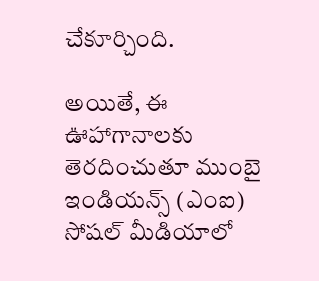చేకూర్చింది.

అయితే, ఈ ఊహాగానాలకు తెరదించుతూ ముంబై ఇండియ‌న్స్ (ఎంఐ) సోష‌ల్ మీడియాలో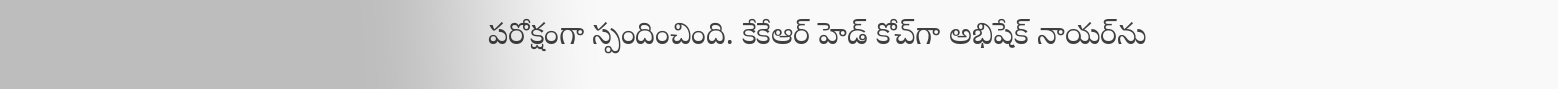పరోక్షంగా స్పందించింది. కేకేఆర్ హెడ్ కోచ్‌గా అభిషేక్ నాయర్‌ను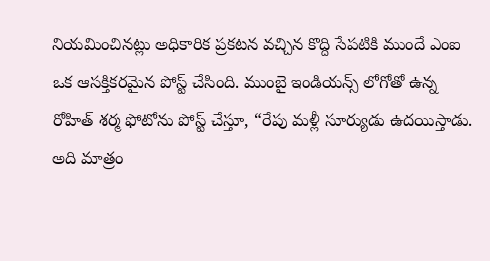నియమించినట్లు అధికారిక ప్రకటన వచ్చిన కొద్ది సేపటికి ముందే ఎంఐ ఒక ఆసక్తికరమైన పోస్ట్ చేసింది. ముంబై ఇండియ‌న్స్ లోగోతో ఉన్న రోహిత్ శర్మ ఫోటోను పోస్ట్ చేస్తూ, “రేపు మ‌ళ్లీ సూర్యుడు ఉద‌యిస్తాడు. అది మాత్రం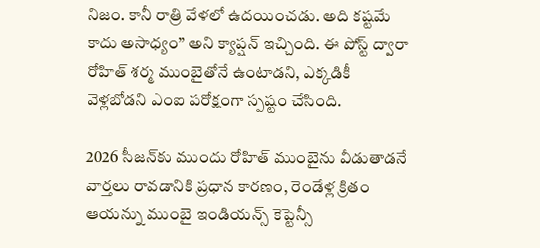నిజం. కానీ రాత్రి వేళలో ఉద‌యించ‌డు. అది క‌ష్ట‌మే కాదు అసాధ్యం” అని క్యాప్షన్ ఇచ్చింది. ఈ పోస్ట్ ద్వారా రోహిత్ శర్మ ముంబైతోనే ఉంటాడని, ఎక్కడికీ వెళ్లబోడని ఎంఐ పరోక్షంగా స్పష్టం చేసింది.

2026 సీజన్‌కు ముందు రోహిత్ ముంబైను వీడుతాడనే వార్తలు రావడానికి ప్రధాన కారణం, రెండేళ్ల క్రితం ఆయన్ను ముంబై ఇండియన్స్ కెప్టెన్సీ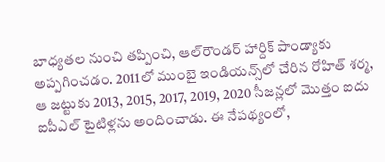బాధ్యతల నుంచి తప్పించి, ఆల్‌రౌండర్ హార్దిక్ పాండ్యాకు అప్పగించడం. 2011లో ముంబై ఇండియన్స్‌లో చేరిన రోహిత్ శర్మ, ఆ జట్టుకు 2013, 2015, 2017, 2019, 2020 సీజన్లలో మొత్తం ఐదు ఐపీఎల్ టైటిళ్లను అందించాడు. ఈ నేపథ్యంలో,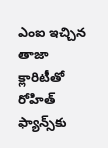ఎంఐ ఇచ్చిన తాజా క్లారిటీతో రోహిత్ ఫ్యాన్స్‌కు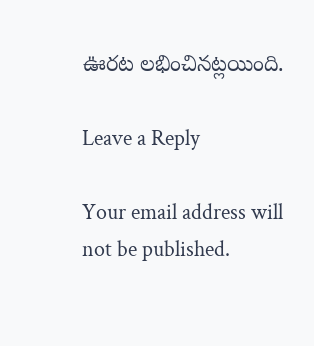ఊరట లభించినట్లయింది.

Leave a Reply

Your email address will not be published.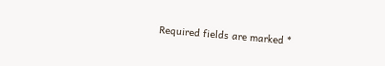Required fields are marked *